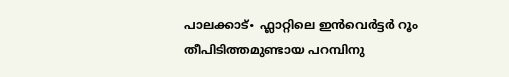പാലക്കാട്∙ ഫ്ലാറ്റിലെ ഇൻവെർട്ടർ റൂം തീപിടിത്തമുണ്ടായ പറമ്പിനു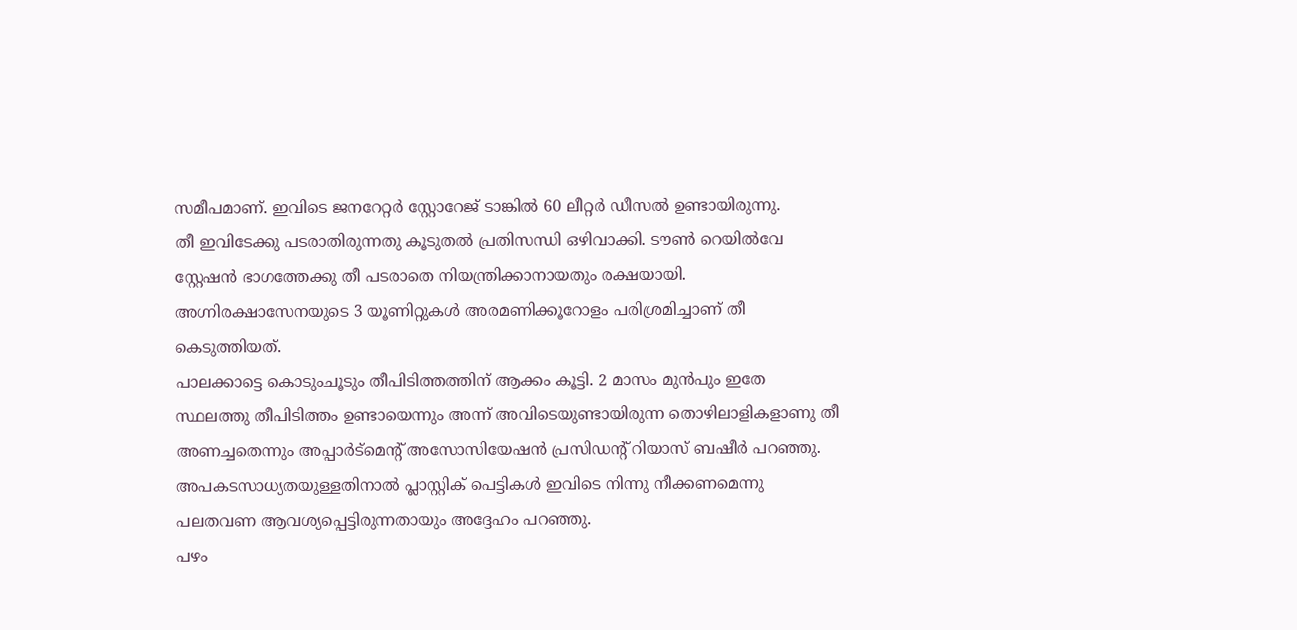സമീപമാണ്. ഇവിടെ ജനറേറ്റർ സ്റ്റോറേജ് ടാങ്കിൽ 60 ലീറ്റർ ഡീസൽ ഉണ്ടായിരുന്നു.
തീ ഇവിടേക്കു പടരാതിരുന്നതു കൂടുതൽ പ്രതിസന്ധി ഒഴിവാക്കി. ടൗൺ റെയിൽവേ സ്റ്റേഷൻ ഭാഗത്തേക്കു തീ പടരാതെ നിയന്ത്രിക്കാനായതും രക്ഷയായി.
അഗ്നിരക്ഷാസേനയുടെ 3 യൂണിറ്റുകൾ അരമണിക്കൂറോളം പരിശ്രമിച്ചാണ് തീ കെടുത്തിയത്.
പാലക്കാട്ടെ കൊടുംചൂടും തീപിടിത്തത്തിന് ആക്കം കൂട്ടി. 2 മാസം മുൻപും ഇതേ സ്ഥലത്തു തീപിടിത്തം ഉണ്ടായെന്നും അന്ന് അവിടെയുണ്ടായിരുന്ന തൊഴിലാളികളാണു തീ അണച്ചതെന്നും അപ്പാർട്മെന്റ് അസോസിയേഷൻ പ്രസിഡന്റ് റിയാസ് ബഷീർ പറഞ്ഞു.
അപകടസാധ്യതയുള്ളതിനാൽ പ്ലാസ്റ്റിക് പെട്ടികൾ ഇവിടെ നിന്നു നീക്കണമെന്നു പലതവണ ആവശ്യപ്പെട്ടിരുന്നതായും അദ്ദേഹം പറഞ്ഞു.
പഴം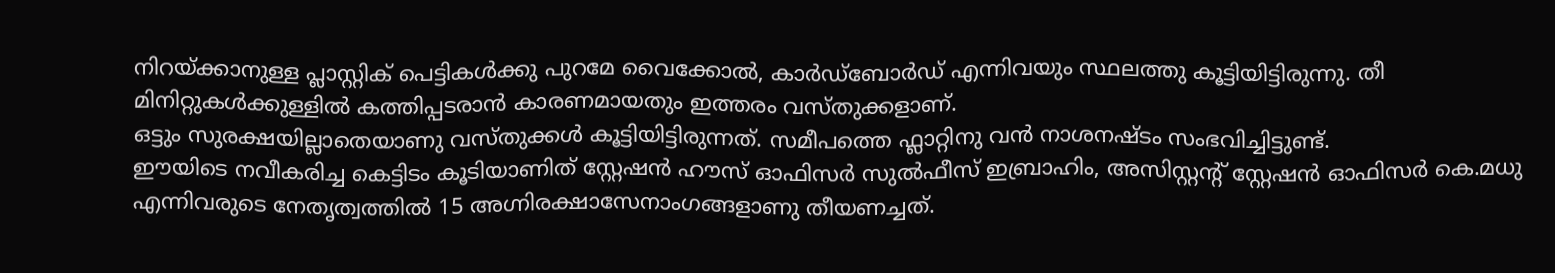നിറയ്ക്കാനുള്ള പ്ലാസ്റ്റിക് പെട്ടികൾക്കു പുറമേ വൈക്കോൽ, കാർഡ്ബോർഡ് എന്നിവയും സ്ഥലത്തു കൂട്ടിയിട്ടിരുന്നു. തീ മിനിറ്റുകൾക്കുള്ളിൽ കത്തിപ്പടരാൻ കാരണമായതും ഇത്തരം വസ്തുക്കളാണ്.
ഒട്ടും സുരക്ഷയില്ലാതെയാണു വസ്തുക്കൾ കൂട്ടിയിട്ടിരുന്നത്. സമീപത്തെ ഫ്ലാറ്റിനു വൻ നാശനഷ്ടം സംഭവിച്ചിട്ടുണ്ട്.
ഈയിടെ നവീകരിച്ച കെട്ടിടം കൂടിയാണിത് സ്റ്റേഷൻ ഹൗസ് ഓഫിസർ സുൽഫീസ് ഇബ്രാഹിം, അസിസ്റ്റന്റ് സ്റ്റേഷൻ ഓഫിസർ കെ.മധു എന്നിവരുടെ നേതൃത്വത്തിൽ 15 അഗ്നിരക്ഷാസേനാംഗങ്ങളാണു തീയണച്ചത്.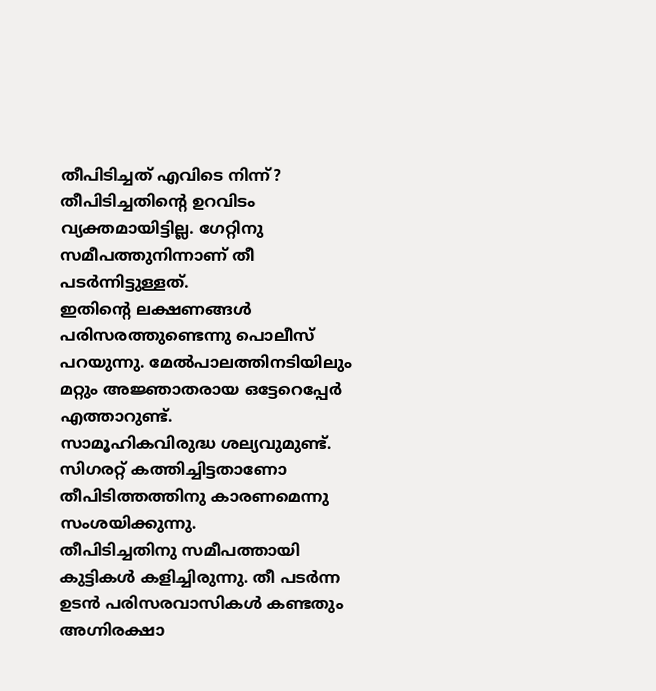തീപിടിച്ചത് എവിടെ നിന്ന്?
തീപിടിച്ചതിന്റെ ഉറവിടം വ്യക്തമായിട്ടില്ല. ഗേറ്റിനു സമീപത്തുനിന്നാണ് തീ പടർന്നിട്ടുള്ളത്.
ഇതിന്റെ ലക്ഷണങ്ങൾ പരിസരത്തുണ്ടെന്നു പൊലീസ് പറയുന്നു. മേൽപാലത്തിനടിയിലും മറ്റും അജ്ഞാതരായ ഒട്ടേറെപ്പേർ എത്താറുണ്ട്.
സാമൂഹികവിരുദ്ധ ശല്യവുമുണ്ട്. സിഗരറ്റ് കത്തിച്ചിട്ടതാണോ തീപിടിത്തത്തിനു കാരണമെന്നു സംശയിക്കുന്നു.
തീപിടിച്ചതിനു സമീപത്തായി കുട്ടികൾ കളിച്ചിരുന്നു. തീ പടർന്ന ഉടൻ പരിസരവാസികൾ കണ്ടതും അഗ്നിരക്ഷാ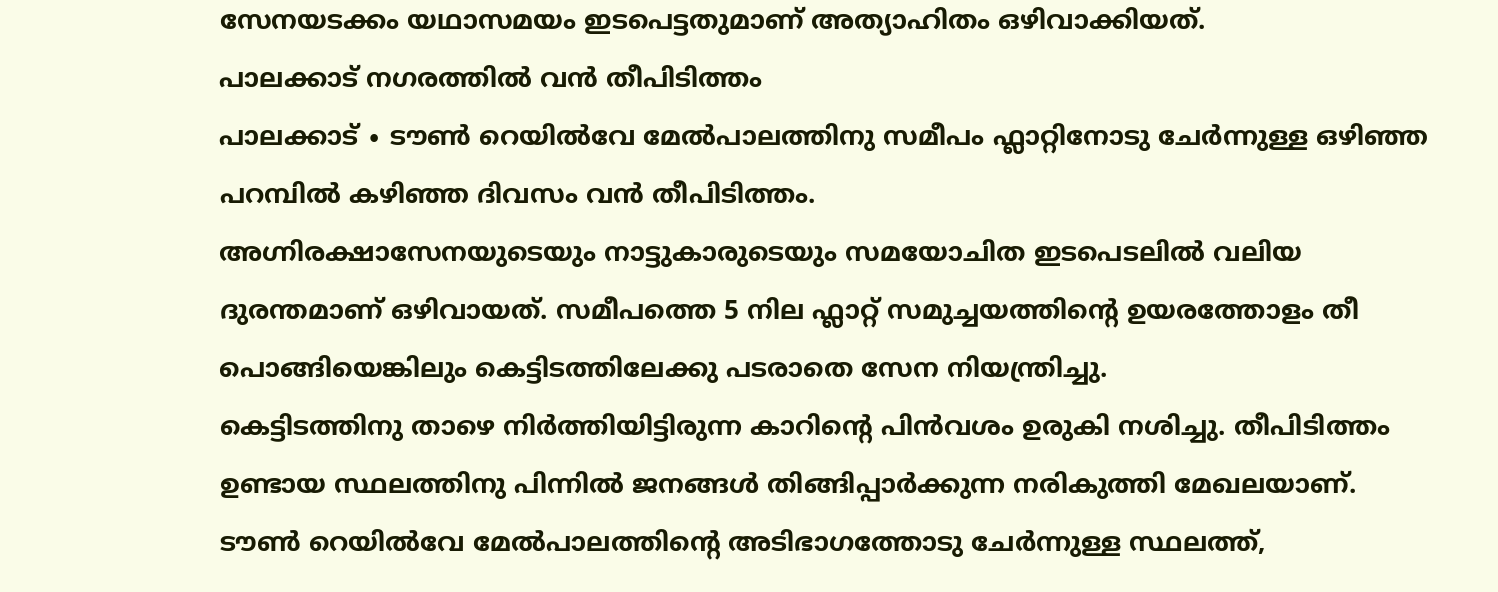സേനയടക്കം യഥാസമയം ഇടപെട്ടതുമാണ് അത്യാഹിതം ഒഴിവാക്കിയത്.
പാലക്കാട് നഗരത്തിൽ വൻ തീപിടിത്തം
പാലക്കാട് ∙ ടൗൺ റെയിൽവേ മേൽപാലത്തിനു സമീപം ഫ്ലാറ്റിനോടു ചേർന്നുള്ള ഒഴിഞ്ഞ പറമ്പിൽ കഴിഞ്ഞ ദിവസം വൻ തീപിടിത്തം.
അഗ്നിരക്ഷാസേനയുടെയും നാട്ടുകാരുടെയും സമയോചിത ഇടപെടലിൽ വലിയ ദുരന്തമാണ് ഒഴിവായത്. സമീപത്തെ 5 നില ഫ്ലാറ്റ് സമുച്ചയത്തിന്റെ ഉയരത്തോളം തീ പൊങ്ങിയെങ്കിലും കെട്ടിടത്തിലേക്കു പടരാതെ സേന നിയന്ത്രിച്ചു.
കെട്ടിടത്തിനു താഴെ നിർത്തിയിട്ടിരുന്ന കാറിന്റെ പിൻവശം ഉരുകി നശിച്ചു. തീപിടിത്തം ഉണ്ടായ സ്ഥലത്തിനു പിന്നിൽ ജനങ്ങൾ തിങ്ങിപ്പാർക്കുന്ന നരികുത്തി മേഖലയാണ്.
ടൗൺ റെയിൽവേ മേൽപാലത്തിന്റെ അടിഭാഗത്തോടു ചേർന്നുള്ള സ്ഥലത്ത്,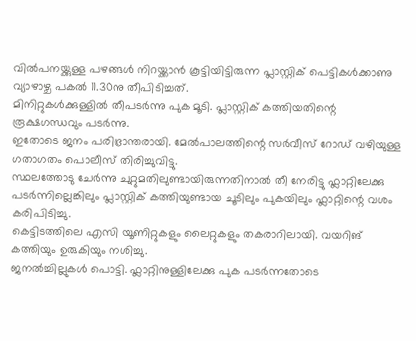വിൽപനയ്ക്കുള്ള പഴങ്ങൾ നിറയ്ക്കാൻ കൂട്ടിയിട്ടിരുന്ന പ്ലാസ്റ്റിക് പെട്ടികൾക്കാണു വ്യാഴാഴ്ച പകൽ 11.30നു തീപിടിച്ചത്.
മിനിറ്റുകൾക്കുള്ളിൽ തീപടർന്നു പുക മൂടി. പ്ലാസ്റ്റിക് കത്തിയതിന്റെ രൂക്ഷഗന്ധവും പടർന്നു.
ഇതോടെ ജനം പരിഭ്രാന്തരായി. മേൽപാലത്തിന്റെ സർവീസ് റോഡ് വഴിയുള്ള ഗതാഗതം പൊലീസ് തിരിച്ചുവിട്ടു.
സ്ഥലത്തോടു ചേർന്നു ചുറ്റുമതിലുണ്ടായിരുന്നതിനാൽ തീ നേരിട്ടു ഫ്ലാറ്റിലേക്കു പടർന്നില്ലെങ്കിലും പ്ലാസ്റ്റിക് കത്തിയുണ്ടായ ചൂടിലും പുകയിലും ഫ്ലാറ്റിന്റെ വശം കരിപിടിച്ചു.
കെട്ടിടത്തിലെ എസി യൂണിറ്റുകളും ലൈറ്റുകളും തകരാറിലായി. വയറിങ് കത്തിയും ഉരുകിയും നശിച്ചു.
ജനൽച്ചില്ലുകൾ പൊട്ടി. ഫ്ലാറ്റിനുള്ളിലേക്കു പുക പടർന്നതോടെ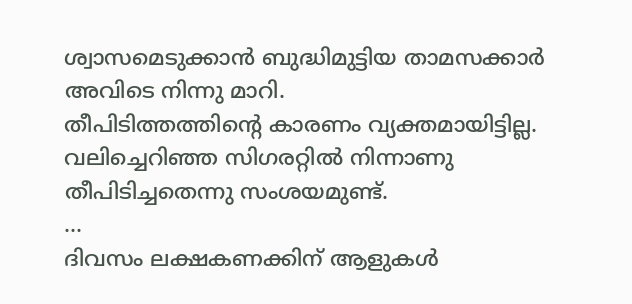ശ്വാസമെടുക്കാൻ ബുദ്ധിമുട്ടിയ താമസക്കാർ അവിടെ നിന്നു മാറി.
തീപിടിത്തത്തിന്റെ കാരണം വ്യക്തമായിട്ടില്ല. വലിച്ചെറിഞ്ഞ സിഗരറ്റിൽ നിന്നാണു തീപിടിച്ചതെന്നു സംശയമുണ്ട്.
…
ദിവസം ലക്ഷകണക്കിന് ആളുകൾ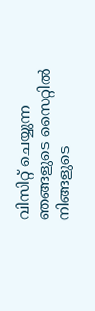വിസിറ്റ് ചെയ്യുന്ന ഞങ്ങളുടെ സൈറ്റിൽ നിങ്ങളുടെ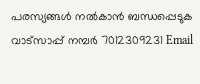പരസ്യങ്ങൾ നൽകാൻ ബന്ധപ്പെടുക വാട്സാപ്പ് നമ്പർ 7012309231 Email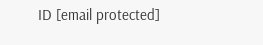ID [email protected]